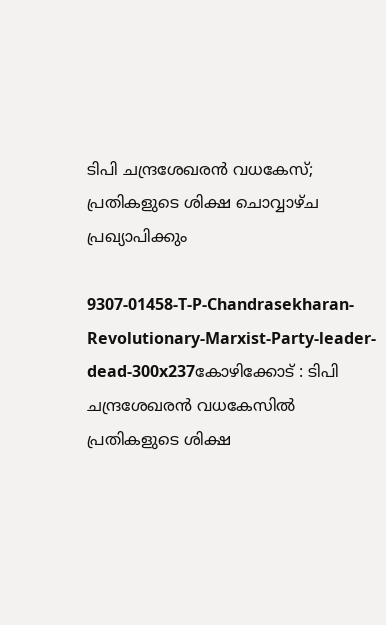ടിപി ചന്ദ്രശേഖരന്‍ വധകേസ്; പ്രതികളുടെ ശിക്ഷ ചൊവ്വാഴ്ച പ്രഖ്യാപിക്കും

9307-01458-T-P-Chandrasekharan-Revolutionary-Marxist-Party-leader-dead-300x237കോഴിക്കോട് : ടിപി ചന്ദ്രശേഖരന്‍ വധകേസില്‍ പ്രതികളുടെ ശിക്ഷ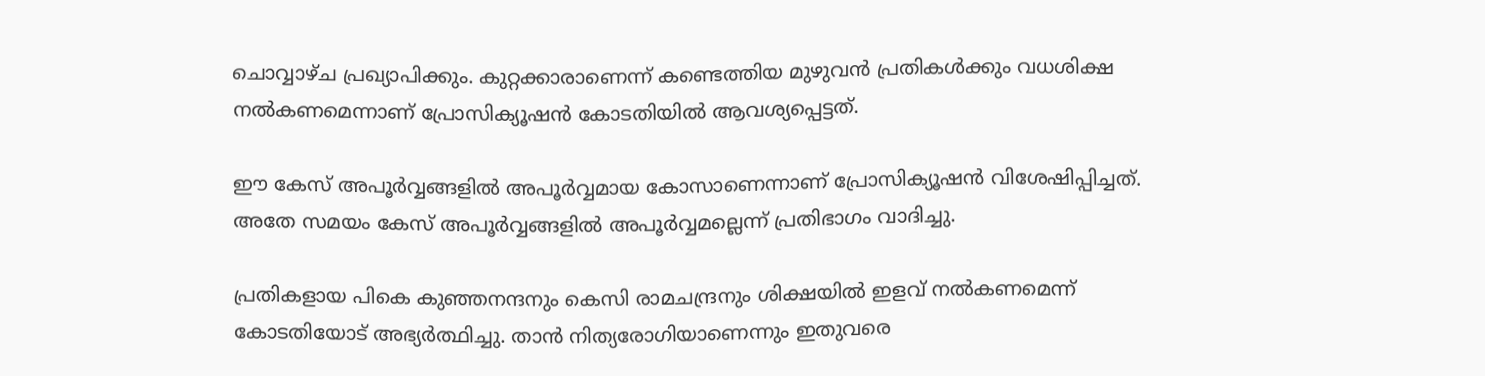ചൊവ്വാഴ്ച പ്രഖ്യാപിക്കും. കുറ്റക്കാരാണെന്ന് കണ്ടെത്തിയ മുഴുവന്‍ പ്രതികള്‍ക്കും വധശിക്ഷ നല്‍കണമെന്നാണ് പ്രോസിക്യൂഷന്‍ കോടതിയില്‍ ആവശ്യപ്പെട്ടത്.

ഈ കേസ് അപൂര്‍വ്വങ്ങളില്‍ അപൂര്‍വ്വമായ കോസാണെന്നാണ് പ്രോസിക്യൂഷന്‍ വിശേഷിപ്പിച്ചത്. അതേ സമയം കേസ് അപൂര്‍വ്വങ്ങളില്‍ അപൂര്‍വ്വമല്ലെന്ന് പ്രതിഭാഗം വാദിച്ചു.

പ്രതികളായ പികെ കുഞ്ഞനന്ദനും കെസി രാമചന്ദ്രനും ശിക്ഷയില്‍ ഇളവ് നല്‍കണമെന്ന് കോടതിയോട് അഭ്യര്‍ത്ഥിച്ചു. താന്‍ നിത്യരോഗിയാണെന്നും ഇതുവരെ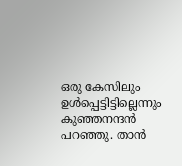ഒരു കേസിലും ഉള്‍പ്പെട്ടിട്ടില്ലെന്നും കുഞ്ഞനന്ദന്‍ പറഞ്ഞു. താന്‍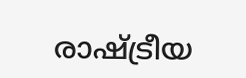രാഷ്ട്രീയ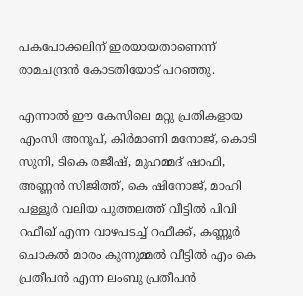പകപോക്കലിന് ഇരയായതാണെന്ന് രാമചന്ദ്രന്‍ കോടതിയോട് പറഞ്ഞു.

എന്നാല്‍ ഈ കേസിലെ മറ്റു പ്രതികളായ എംസി അനൂപ്, കിര്‍മാണി മനോജ്, കൊടി സുനി, ടികെ രജീഷ്, മുഹമ്മദ് ഷാഫി, അണ്ണന്‍ സിജിത്ത്, കെ ഷിനോജ്, മാഹി പള്ളൂര്‍ വലിയ പുത്തലത്ത് വീട്ടില്‍ പിവി റഫീഖ് എന്ന വാഴപടച്ച് റഫീക്ക്, കണ്ണൂര്‍ ചൊകല്‍ മാരം കുന്നുമ്മല്‍ വീട്ടില്‍ എം കെ പ്രതീപന്‍ എന്ന ലംബു പ്രതീപന്‍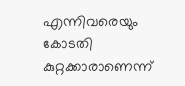എന്നിവരെയും കോടതി കുറ്റക്കാരാണെന്ന്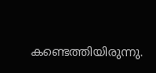കണ്ടെത്തിയിരുന്നു.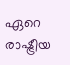ഏറെ രാഷ്ട്രീയ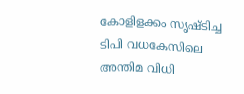കോളിളക്കം സൃഷ്ടിച്ച ടിപി വധകേസിലെ അന്തിമ വിധി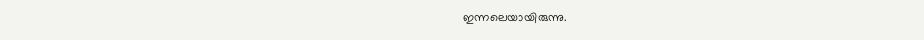ഇന്നലെയായിരുന്നു.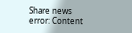Share news
error: Content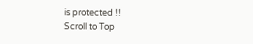is protected !!
Scroll to Top